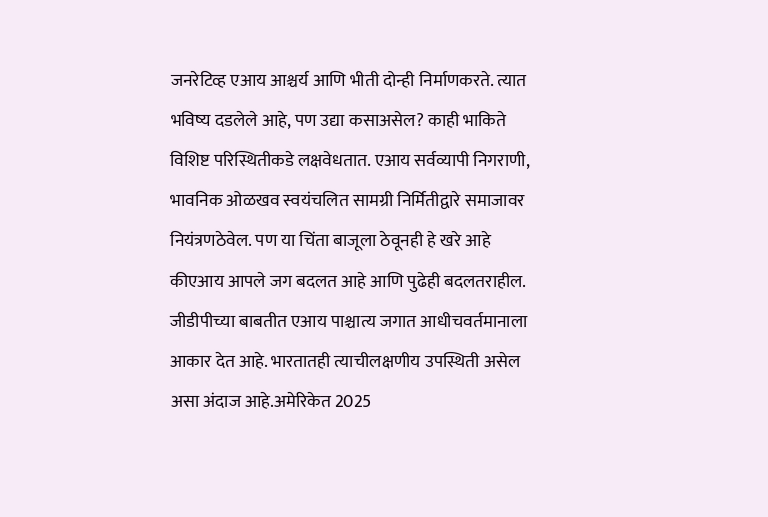जनरेटिव्ह एआय आश्चर्य आणि भीती दोन्ही निर्माणकरते. त्यात भविष्य दडलेले आहे, पण उद्या कसाअसेल? काही भाकिते विशिष्ट परिस्थितीकडे लक्षवेधतात. एआय सर्वव्यापी निगराणी, भावनिक ओळखव स्वयंचलित सामग्री निर्मितीद्वारे समाजावर नियंत्रणठेवेल. पण या चिंता बाजूला ठेवूनही हे खरे आहे कीएआय आपले जग बदलत आहे आणि पुढेही बदलतराहील. जीडीपीच्या बाबतीत एआय पाश्चात्य जगात आधीचवर्तमानाला आकार देत आहे. भारतातही त्याचीलक्षणीय उपस्थिती असेल असा अंदाज आहे.अमेरिकेत 2025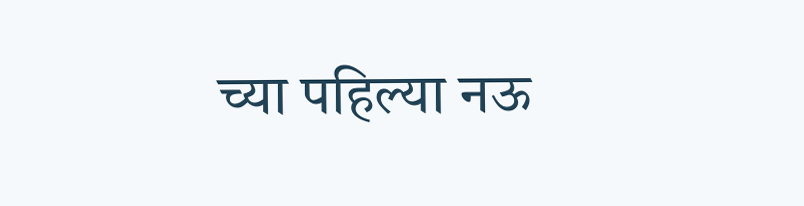च्या पहिल्या नऊ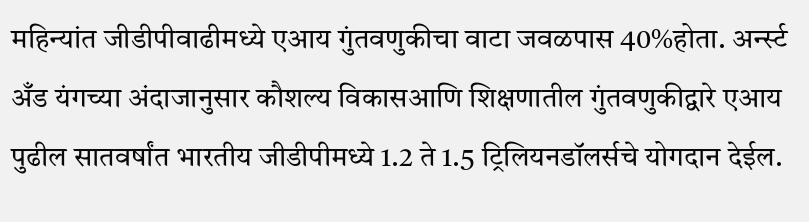महिन्यांत जीडीपीवाढीमध्ये एआय गुंतवणुकीचा वाटा जवळपास 40%होता. अर्न्स्ट अँड यंगच्या अंदाजानुसार कौशल्य विकासआणि शिक्षणातील गुंतवणुकीद्वारे एआय पुढील सातवर्षांत भारतीय जीडीपीमध्ये 1.2 ते 1.5 ट्रिलियनडॉलर्सचे योगदान देईल.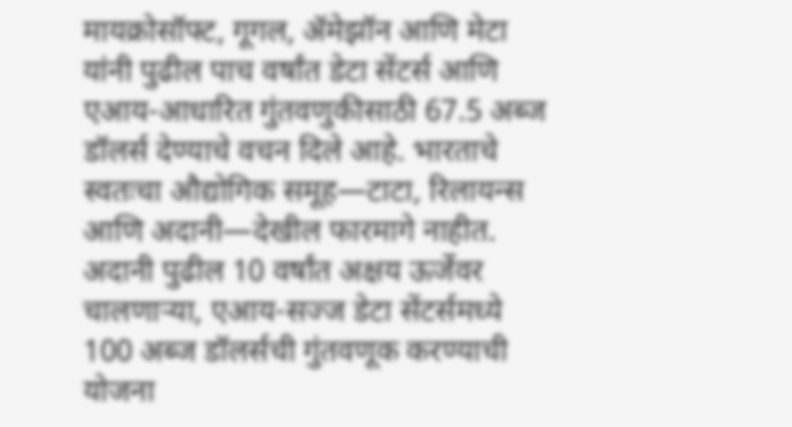मायक्रोसॉफ्ट, गूगल, ॲमेझॉन आणि मेटा यांनी पुढील पाच वर्षांत डेटा सेंटर्स आणि एआय-आधारित गुंतवणुकीसाठी 67.5 अब्ज डॉलर्स देण्याचे वचन दिले आहे. भारताचे स्वतःचा औद्योगिक समूह—टाटा, रिलायन्स आणि अदानी—देखील फारमागे नाहीत. अदानी पुढील 10 वर्षांत अक्षय ऊर्जेवर चालणाऱ्या, एआय-सज्ज डेटा सेंटर्समध्ये 100 अब्ज डॉलर्सची गुंतवणूक करण्याची योजना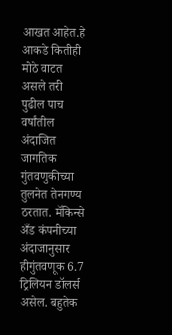आखत आहेत.हे आकडे कितीही मोठे वाटत असले तरी पुढील पाच वर्षांतील अंदाजित जागतिक गुंतवणुकीच्या तुलनेत तेनगण्य ठरतात. मॅकिन्से अँड कंपनीच्या अंदाजानुसार हीगुंतवणूक 6.7 ट्रिलियन डॉलर्स असेल. बहुतेक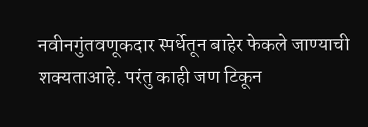नवीनगुंतवणूकदार स्पर्धेतून बाहेर फेकले जाण्याची शक्यताआहे. परंतु काही जण टिकून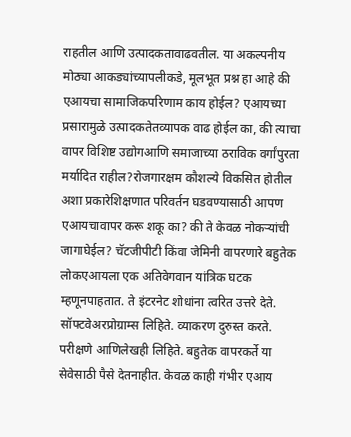राहतील आणि उत्पादकतावाढवतील. या अकल्पनीय मोठ्या आकड्यांच्यापलीकडे, मूलभूत प्रश्न हा आहे की एआयचा सामाजिकपरिणाम काय होईल? एआयच्या प्रसारामुळे उत्पादकतेतव्यापक वाढ होईल का, की त्याचा वापर विशिष्ट उद्योगआणि समाजाच्या ठराविक वर्गांपुरता मर्यादित राहील?रोजगारक्षम कौशल्ये विकसित होतील अशा प्रकारेशिक्षणात परिवर्तन घडवण्यासाठी आपण एआयचावापर करू शकू का? की ते केवळ नोकऱ्यांची जागाघेईल? चॅटजीपीटी किंवा जेमिनी वापरणारे बहुतेक लोकएआयला एक अतिवेगवान यांत्रिक घटक म्हणूनपाहतात. ते इंटरनेट शोधांना त्वरित उत्तरे देते. सॉफ्टवेअरप्रोग्राम्स लिहिते. व्याकरण दुरुस्त करते. परीक्षणे आणिलेखही लिहिते. बहुतेक वापरकर्ते या सेवेसाठी पैसे देतनाहीत. केवळ काही गंभीर एआय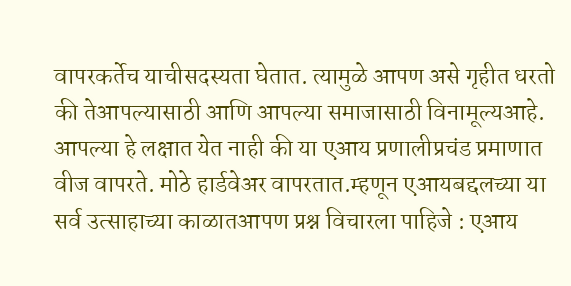वापरकर्तेच याचीसदस्यता घेतात. त्यामुळे आपण असे गृहीत धरतो की तेआपल्यासाठी आणि आपल्या समाजासाठी विनामूल्यआहे. आपल्या हे लक्षात येत नाही की या एआय प्रणालीप्रचंड प्रमाणात वीज वापरते. मोठे हार्डवेअर वापरतात.म्हणून एआयबद्दलच्या या सर्व उत्साहाच्या काळातआपण प्रश्न विचारला पाहिजे : एआय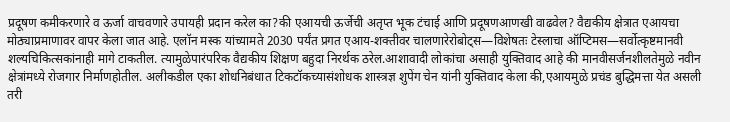प्रदूषण कमीकरणारे व ऊर्जा वाचवणारे उपायही प्रदान करेल का?की एआयची ऊर्जेची अतृप्त भूक टंचाई आणि प्रदूषणआणखी वाढवेल? वैद्यकीय क्षेत्रात एआयचा मोठ्याप्रमाणावर वापर केला जात आहे. एलॉन मस्क यांच्यामते 2030 पर्यंत प्रगत एआय-शक्तीवर चालणारेरोबोट्स—विशेषतः टेस्लाचा ऑप्टिमस—सर्वोत्कृष्टमानवी शल्यचिकित्सकांनाही मागे टाकतील. त्यामुळेपारंपरिक वैद्यकीय शिक्षण बहुदा निरर्थक ठरेल.आशावादी लोकांचा असाही युक्तिवाद आहे की मानवीसर्जनशीलतेमुळे नवीन क्षेत्रांमध्ये रोजगार निर्माणहोतील. अलीकडील एका शोधनिबंधात टिकटॉकच्यासंशोधक शास्त्रज्ञ शुपेंग चेन यांनी युक्तिवाद केला की,एआयमुळे प्रचंड बुद्धिमत्ता येत असली तरी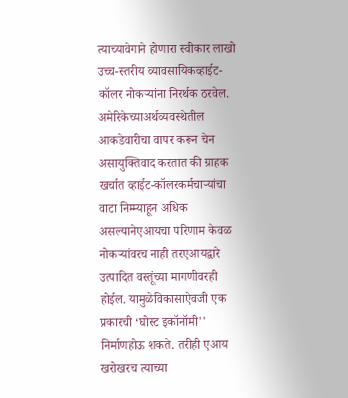त्याच्यावेगाने होणारा स्वीकार लाखो उच्च-स्तरीय व्यावसायिकव्हाईट-कॉलर नोकऱ्यांना निरर्थक ठरवेल. अमेरिकेच्याअर्थव्यवस्थेतील आकडेवारीचा वापर करून चेन असायुक्तिवाद करतात की ग्राहक खर्चात व्हाईट-कॉलरकर्मचाऱ्यांचा वाटा निम्म्याहून अधिक असल्यानेएआयचा परिणाम केवळ नोकऱ्यांवरच नाही तरएआयद्वारे उत्पादित वस्तूंच्या मागणीवरही होईल. यामुळेविकासाऐवजी एक प्रकारची ‘घोस्ट इकॉनॉमी'' निर्माणहोऊ शकते. तरीही एआय खरोखरच त्याच्या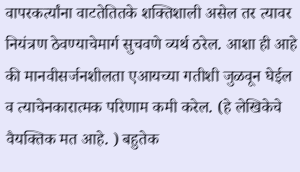वापरकर्त्यांना वाटतेतितके शक्तिशाली असेल तर त्यावर नियंत्रण ठेवण्याचेमार्ग सुचवणे व्यर्थ ठरेल. आशा ही आहे की मानवीसर्जनशीलता एआयच्या गतीशी जुळवून घेईल व त्याचेनकारात्मक परिणाम कमी करेल. (हे लेखिकेचे वैयक्तिक मत आहे. ) बहुतेक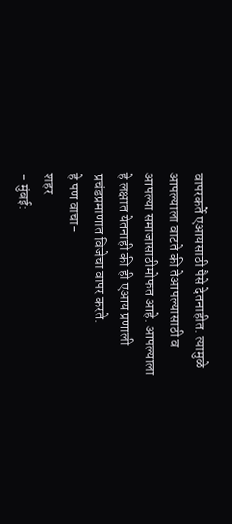वापरकर्ते एआयसाठी पैसे देतनाहीत. त्यामुळे आपल्याला वाटते की तेआपल्यासाठी व आपल्या समाजासाठीमोफत आहे. आपल्याला हे लक्षात येतनाही की ही एआय प्रणाली प्रचंडप्रमाणात विजेचा वापर करते.
हे पण वाचा-
शहर
- मुंबई: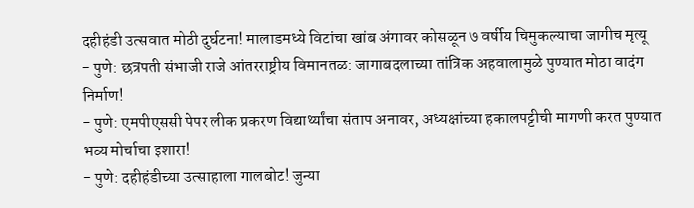दहीहंडी उत्सवात मोठी दुर्घटना! मालाडमध्ये विटांचा खांब अंगावर कोसळून ७ वर्षीय चिमुकल्याचा जागीच मृत्यू
- पुणे: छत्रपती संभाजी राजे आंतरराष्ट्रीय विमानतळ: जागाबदलाच्या तांत्रिक अहवालामुळे पुण्यात मोठा वादंग निर्माण!
- पुणे: एमपीएससी पेपर लीक प्रकरण विद्यार्थ्यांचा संताप अनावर, अध्यक्षांच्या हकालपट्टीची मागणी करत पुण्यात भव्य मोर्चाचा इशारा!
- पुणे: दहीहंडीच्या उत्साहाला गालबोट! जुन्या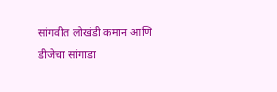सांगवीत लोखंडी कमान आणि डीजेचा सांगाडा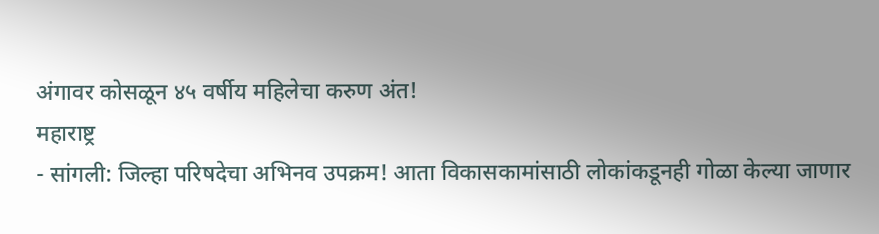अंगावर कोसळून ४५ वर्षीय महिलेचा करुण अंत!
महाराष्ट्र
- सांगली: जिल्हा परिषदेचा अभिनव उपक्रम! आता विकासकामांसाठी लोकांकडूनही गोळा केल्या जाणार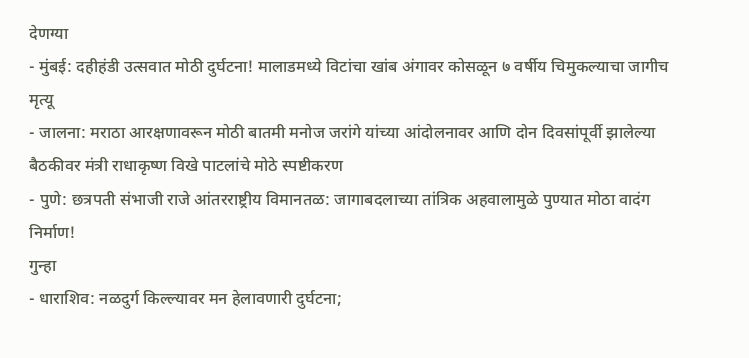देणग्या
- मुंबई: दहीहंडी उत्सवात मोठी दुर्घटना! मालाडमध्ये विटांचा खांब अंगावर कोसळून ७ वर्षीय चिमुकल्याचा जागीच मृत्यू
- जालना: मराठा आरक्षणावरून मोठी बातमी मनोज जरांगे यांच्या आंदोलनावर आणि दोन दिवसांपूर्वी झालेल्या बैठकीवर मंत्री राधाकृष्ण विखे पाटलांचे मोठे स्पष्टीकरण
- पुणे: छत्रपती संभाजी राजे आंतरराष्ट्रीय विमानतळ: जागाबदलाच्या तांत्रिक अहवालामुळे पुण्यात मोठा वादंग निर्माण!
गुन्हा
- धाराशिव: नळदुर्ग किल्ल्यावर मन हेलावणारी दुर्घटना;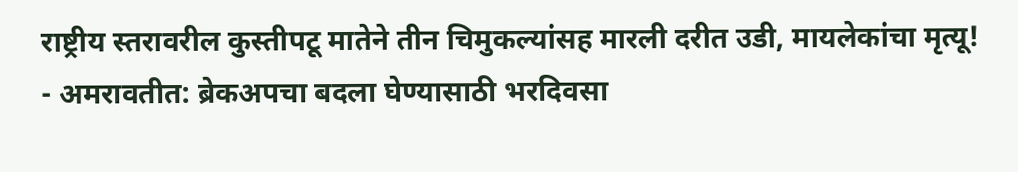राष्ट्रीय स्तरावरील कुस्तीपटू मातेने तीन चिमुकल्यांसह मारली दरीत उडी, मायलेकांचा मृत्यू!
- अमरावतीत: ब्रेकअपचा बदला घेण्यासाठी भरदिवसा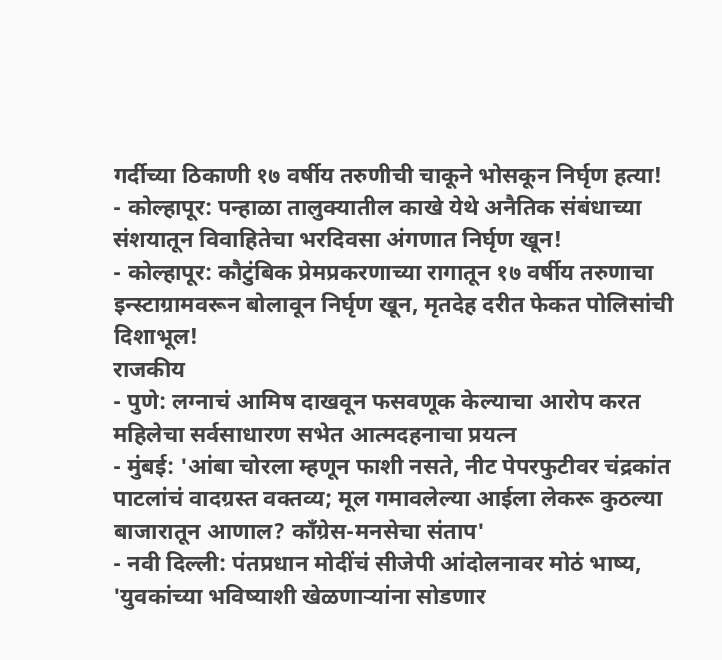गर्दीच्या ठिकाणी १७ वर्षीय तरुणीची चाकूने भोसकून निर्घृण हत्या!
- कोल्हापूर: पन्हाळा तालुक्यातील काखे येथे अनैतिक संबंधाच्या संशयातून विवाहितेचा भरदिवसा अंगणात निर्घृण खून!
- कोल्हापूर: कौटुंबिक प्रेमप्रकरणाच्या रागातून १७ वर्षीय तरुणाचा इन्स्टाग्रामवरून बोलावून निर्घृण खून, मृतदेह दरीत फेकत पोलिसांची दिशाभूल!
राजकीय
- पुणे: लग्नाचं आमिष दाखवून फसवणूक केल्याचा आरोप करत महिलेचा सर्वसाधारण सभेत आत्मदहनाचा प्रयत्न
- मुंबई: 'आंबा चोरला म्हणून फाशी नसते, नीट पेपरफुटीवर चंद्रकांत पाटलांचं वादग्रस्त वक्तव्य; मूल गमावलेल्या आईला लेकरू कुठल्या बाजारातून आणाल? काँग्रेस-मनसेचा संताप'
- नवी दिल्ली: पंतप्रधान मोदींचं सीजेपी आंदोलनावर मोठं भाष्य, 'युवकांच्या भविष्याशी खेळणाऱ्यांना सोडणार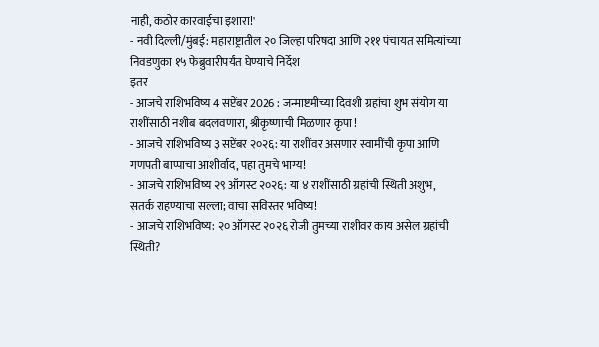नाही, कठोर कारवाईचा इशारा!'
- नवी दिल्ली/मुंबई: महाराष्ट्रातील २० जिल्हा परिषदा आणि २११ पंचायत समित्यांच्या निवडणुका १५ फेब्रुवारीपर्यंत घेण्याचे निर्देश
इतर
- आजचे राशिभविष्य 4 सप्टेंबर 2026 : जन्माष्टमीच्या दिवशी ग्रहांचा शुभ संयोग या राशींसाठी नशीब बदलवणारा, श्रीकृष्णाची मिळणार कृपा !
- आजचे राशिभविष्य ३ सप्टेंबर २०२६: या राशींवर असणार स्वामींची कृपा आणि गणपती बाप्पाचा आशीर्वाद, पहा तुमचे भाग्य!
- आजचे राशिभविष्य २९ ऑगस्ट २०२६: या ४ राशींसाठी ग्रहांची स्थिती अशुभ, सतर्क राहण्याचा सल्ला; वाचा सविस्तर भविष्य!
- आजचे राशिभविष्य: २० ऑगस्ट २०२६ रोजी तुमच्या राशीवर काय असेल ग्रहांची स्थिती?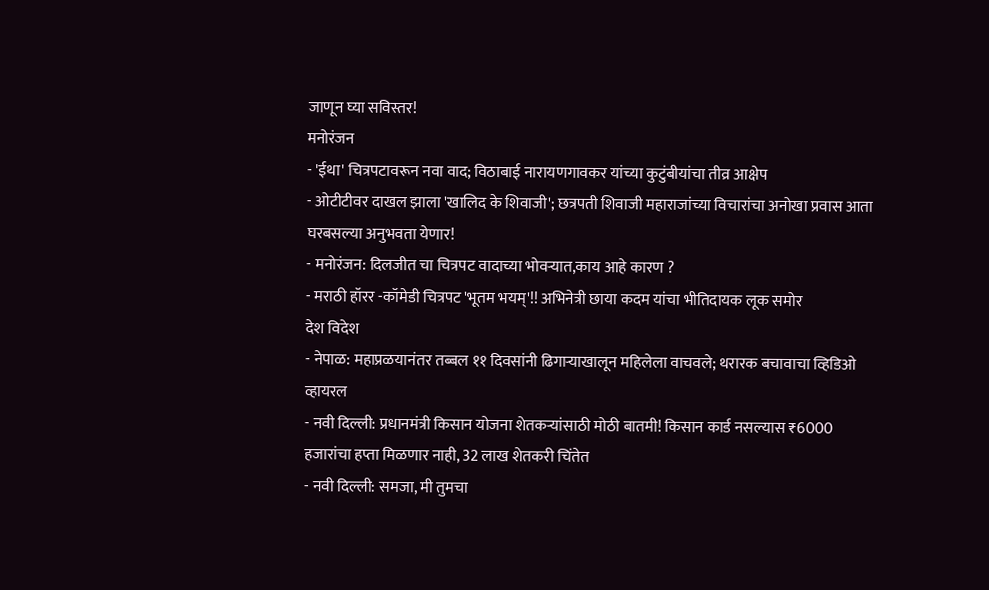जाणून घ्या सविस्तर!
मनोरंजन
- 'ईथा' चित्रपटावरून नवा वाद; विठाबाई नारायणगावकर यांच्या कुटुंबीयांचा तीव्र आक्षेप
- ओटीटीवर दाखल झाला 'खालिद के शिवाजी'; छत्रपती शिवाजी महाराजांच्या विचारांचा अनोखा प्रवास आता घरबसल्या अनुभवता येणार!
- मनोरंजन: दिलजीत चा चित्रपट वादाच्या भोवऱ्यात,काय आहे कारण ?
- मराठी हॉरर -कॉमेडी चित्रपट 'भूतम भयम्'!! अभिनेत्री छाया कदम यांचा भीतिदायक लूक समोर
देश विदेश
- नेपाळ: महाप्रळयानंतर तब्बल ११ दिवसांनी ढिगाऱ्याखालून महिलेला वाचवले; थरारक बचावाचा व्हिडिओ व्हायरल
- नवी दिल्ली: प्रधानमंत्री किसान योजना शेतकऱ्यांसाठी मोठी बातमी! किसान कार्ड नसल्यास ₹6000 हजारांचा हप्ता मिळणार नाही, 32 लाख शेतकरी चिंतेत
- नवी दिल्ली: समजा, मी तुमचा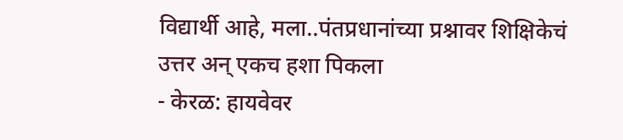विद्यार्थी आहे, मला..पंतप्रधानांच्या प्रश्नावर शिक्षिकेचं उत्तर अन् एकच हशा पिकला
- केरळ: हायवेवर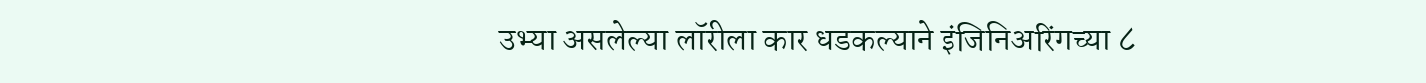उभ्या असलेल्या लॉरीला कार धडकल्याने इंजिनिअरिंगच्या ८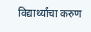विद्यार्थ्यांचा करुण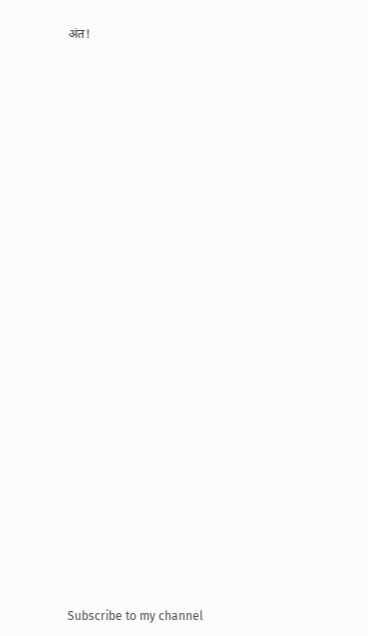अंत!



























Subscribe to my channel